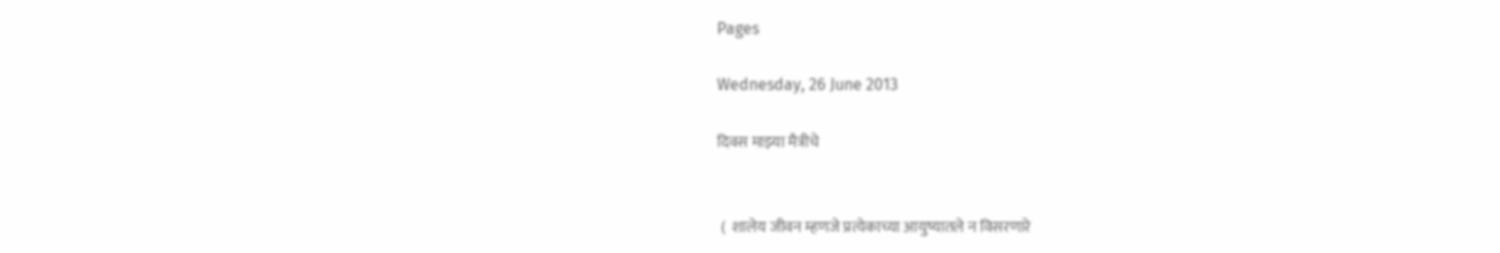Pages

Wednesday, 26 June 2013

दिवस माझ्या मैत्रीचे


 (  शालेय जीवन म्हणजे प्रत्येकाच्या आयुष्यातले न विसरणारे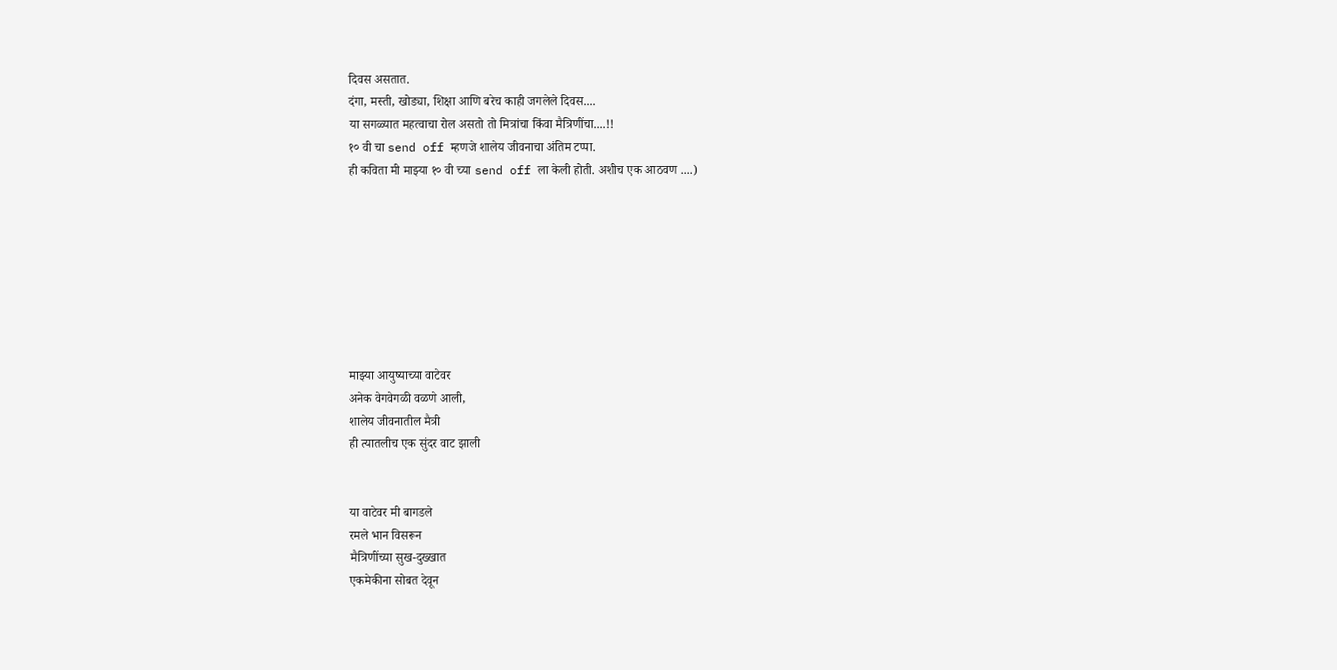दिवस असतात.
दंगा, मस्ती, खोड्या, शिक्षा आणि बरेच काही जगलेले दिवस....
या सगळ्यात महत्वाचा रोल असतो तो मित्रांचा किंवा मैत्रिणींचा....!!
१० वी चा send off म्हणजे शालेय जीवनाचा अंतिम टप्पा.
ही कविता मी माझ्या १० वी च्या send off ला केली होती. अशीच एक आठवण ....)








माझ्या आयुष्याच्या वाटेवर
अनेक वेगवेगळी वळणे आली,
शालेय जीवनातील मैत्री
ही त्यातलीच एक सुंदर वाट झाली


या वाटेवर मी बागडले
रमले भान विसरून
मैत्रिणींच्या सुख-दुख्खात
एकमेकीना सोबत देवून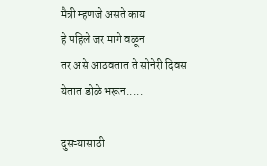मैत्री म्हणजे असते काय
हे पहिले जर मागे वळून
तर असे आठवतात ते सोनेरी दिवस
येतात डोळे भरून.....

दुसऱ्यासाठी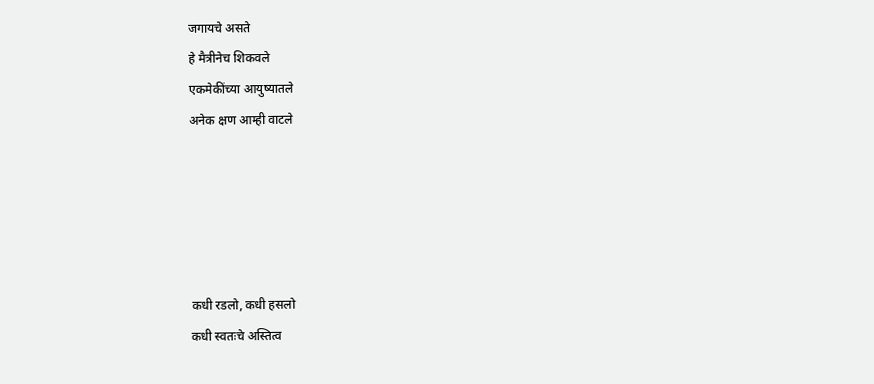जगायचे असते
हे मैत्रीनेच शिकवले
एकमेकींच्या आयुष्यातले
अनेक क्षण आम्ही वाटले





कधी रडलो, कधी हसलो
कधी स्वतःचे अस्तित्व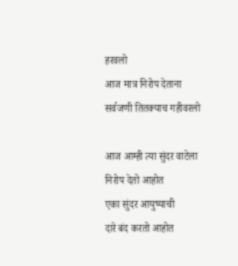हरवलो
आज मात्र निरोप देताना
सर्वजणी तितक्याच गहीवरलो

आज आम्ही त्या सुंदर वाटेला
निरोप देतो आहोत
एका सुंदर आयुष्याची
दारे बंद करतो आहोत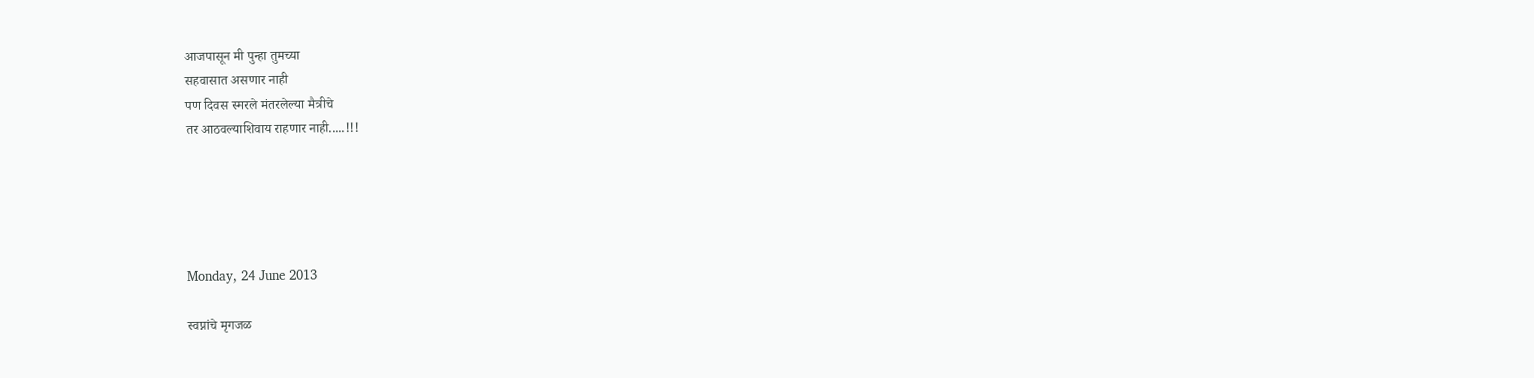आजपासून मी पुन्हा तुमच्या
सहवासात असणार नाही
पण दिवस स्मरले मंतरलेल्या मैत्रीचे
तर आठवल्याशिवाय राहणार नाही.....!!!





Monday, 24 June 2013

स्वप्नांचे मृगजळ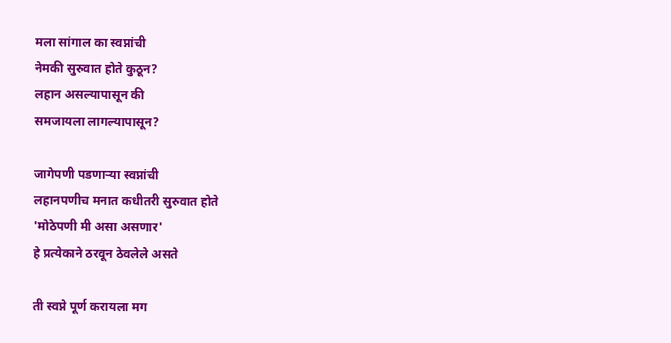मला सांगाल का स्वप्नांची
नेमकी सुरुवात होते कुठून?
लहान असल्यापासून की
समजायला लागल्यापासून?

जागेपणी पडणाऱ्या स्वप्नांची
लहानपणीच मनात कधीतरी सुरुवात होते
'मोठेपणी मी असा असणार'
हे प्रत्येकाने ठरवून ठेवलेले असते

ती स्वप्ने पूर्ण करायला मग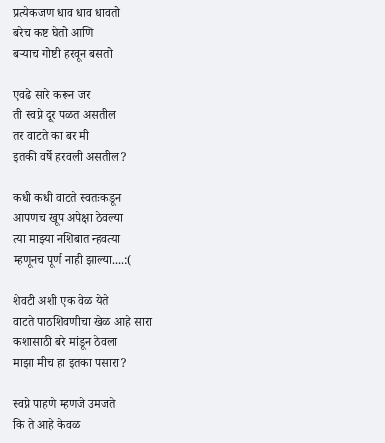प्रत्येकजण धाव धाव धावतो
बरेच कष्ट घेतो आणि
बऱ्याच गोष्टी हरवून बसतो

एवढे सारे करून जर
ती स्वप्ने दूर पळत असतील
तर वाटते का बर मी
इतकी वर्षे हरवली असतील?

कधी कधी वाटते स्वतःकडून
आपणच खूप अपेक्षा ठेवल्या
त्या माझ्या नशिबात न्हवत्या
म्हणूनच पूर्ण नाही झाल्या....:(

शेवटी अशी एक वेळ येते
वाटते पाठशिवणीचा खेळ आहे सारा
कशासाठी बरे मांडून ठेवला
माझा मीच हा इतका पसारा?

स्वप्ने पाहणे म्हणजे उमजते
कि ते आहे केवळ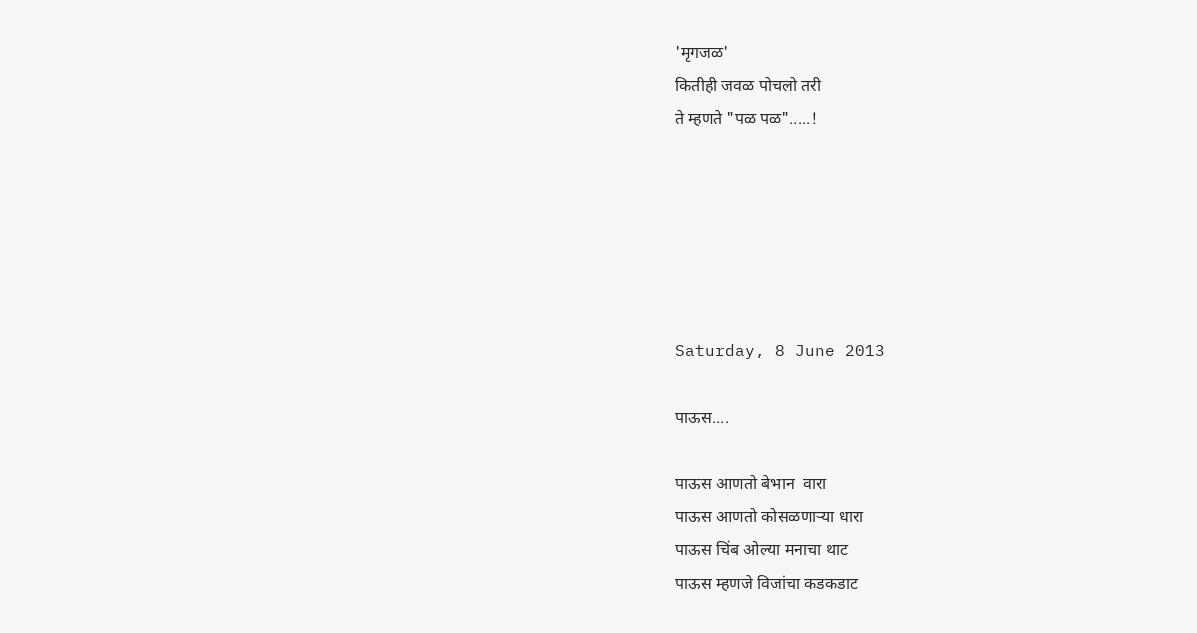'मृगजळ'
कितीही जवळ पोचलो तरी
ते म्हणते "पळ पळ".....!






Saturday, 8 June 2013

पाऊस....

पाऊस आणतो बेभान  वारा
पाऊस आणतो कोसळणाऱ्या धारा
पाऊस चिंब ओल्या मनाचा थाट
पाऊस म्हणजे विजांचा कडकडाट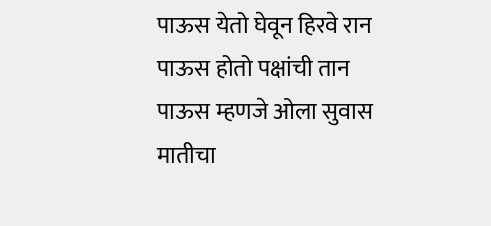पाऊस येतो घेवून हिरवे रान
पाऊस होतो पक्षांची तान
पाऊस म्हणजे ओला सुवास मातीचा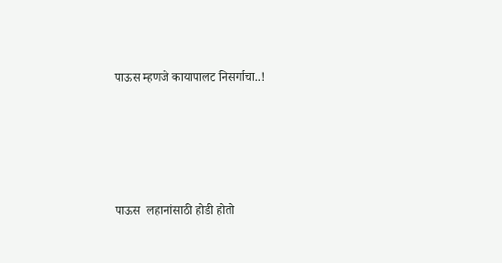पाऊस म्हणजे कायापालट निसर्गाचा..!





पाऊस  लहानांसाठी होडी होतो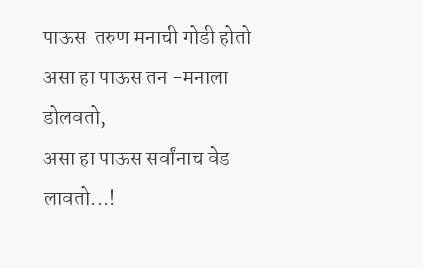पाऊस  तरुण मनाची गोडी होतो
असा हा पाऊस तन -मनाला डोलवतो,
असा हा पाऊस सर्वांनाच वेड लावतो...!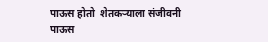पाऊस होतो  शेतकऱ्याला संजीवनी
पाऊस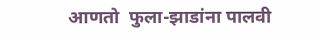आणतो  फुला-झाडांना पालवी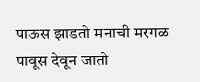पाऊस झाडतो मनाची मरगळ
पावूस देवून जातो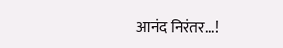आनंद निरंतर...!